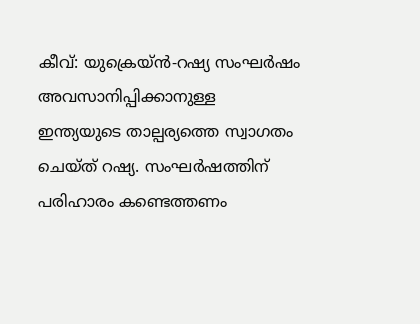കീവ്: യുക്രെയ്ൻ-റഷ്യ സംഘർഷം അവസാനിപ്പിക്കാനുള്ള ഇന്ത്യയുടെ താല്പര്യത്തെ സ്വാഗതം ചെയ്ത് റഷ്യ. സംഘർഷത്തിന് പരിഹാരം കണ്ടെത്തണം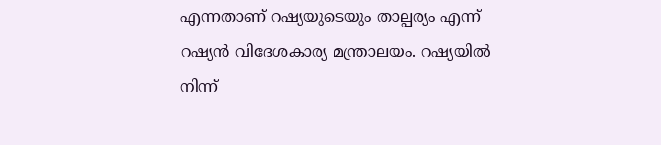എന്നതാണ് റഷ്യയുടെയും താല്പര്യം എന്ന് റഷ്യൻ വിദേശകാര്യ മന്ത്രാലയം. റഷ്യയിൽ നിന്ന്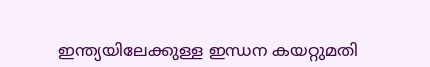ഇന്ത്യയിലേക്കുള്ള ഇന്ധന കയറ്റുമതി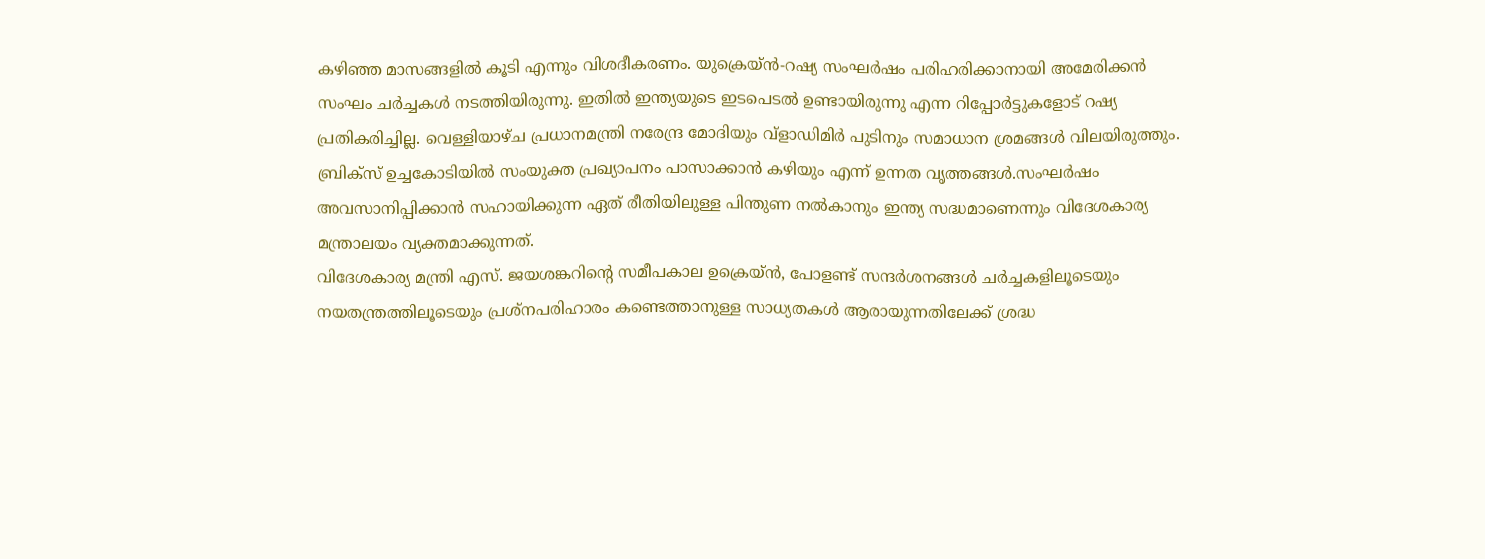കഴിഞ്ഞ മാസങ്ങളിൽ കൂടി എന്നും വിശദീകരണം. യുക്രെയ്ൻ-റഷ്യ സംഘർഷം പരിഹരിക്കാനായി അമേരിക്കൻ സംഘം ചർച്ചകൾ നടത്തിയിരുന്നു. ഇതിൽ ഇന്ത്യയുടെ ഇടപെടൽ ഉണ്ടായിരുന്നു എന്ന റിപ്പോർട്ടുകളോട് റഷ്യ പ്രതികരിച്ചില്ല. വെള്ളിയാഴ്ച പ്രധാനമന്ത്രി നരേന്ദ്ര മോദിയും വ്ളാഡിമിർ പുടിനും സമാധാന ശ്രമങ്ങൾ വിലയിരുത്തും. ബ്രിക്സ് ഉച്ചകോടിയിൽ സംയുക്ത പ്രഖ്യാപനം പാസാക്കാൻ കഴിയും എന്ന് ഉന്നത വൃത്തങ്ങൾ.സംഘർഷം അവസാനിപ്പിക്കാൻ സഹായിക്കുന്ന ഏത് രീതിയിലുള്ള പിന്തുണ നൽകാനും ഇന്ത്യ സദ്ധമാണെന്നും വിദേശകാര്യ മന്ത്രാലയം വ്യക്തമാക്കുന്നത്.
വിദേശകാര്യ മന്ത്രി എസ്. ജയശങ്കറിന്റെ സമീപകാല ഉക്രെയ്ൻ, പോളണ്ട് സന്ദർശനങ്ങൾ ചർച്ചകളിലൂടെയും നയതന്ത്രത്തിലൂടെയും പ്രശ്നപരിഹാരം കണ്ടെത്താനുള്ള സാധ്യതകൾ ആരായുന്നതിലേക്ക് ശ്രദ്ധ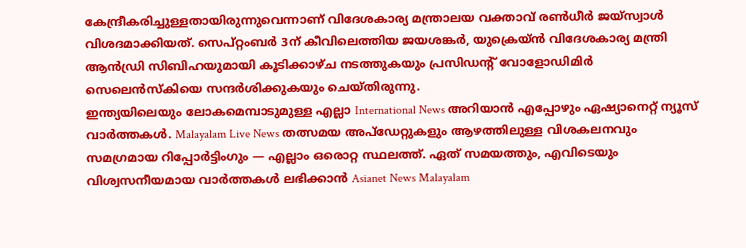കേന്ദ്രീകരിച്ചുള്ളതായിരുന്നുവെന്നാണ് വിദേശകാര്യ മന്ത്രാലയ വക്താവ് രൺധീർ ജയ്സ്വാൾ വിശദമാക്കിയത്. സെപ്റ്റംബർ 3ന് കീവിലെത്തിയ ജയശങ്കർ, യുക്രെയ്ൻ വിദേശകാര്യ മന്ത്രി ആൻഡ്രി സിബിഹയുമായി കൂടിക്കാഴ്ച നടത്തുകയും പ്രസിഡന്റ് വോളോഡിമിർ സെലെൻസ്കിയെ സന്ദർശിക്കുകയും ചെയ്തിരുന്നു.
ഇന്ത്യയിലെയും ലോകമെമ്പാടുമുള്ള എല്ലാ International News അറിയാൻ എപ്പോഴും ഏഷ്യാനെറ്റ് ന്യൂസ് വാർത്തകൾ. Malayalam Live News തത്സമയ അപ്ഡേറ്റുകളും ആഴത്തിലുള്ള വിശകലനവും സമഗ്രമായ റിപ്പോർട്ടിംഗും — എല്ലാം ഒരൊറ്റ സ്ഥലത്ത്. ഏത് സമയത്തും, എവിടെയും വിശ്വസനീയമായ വാർത്തകൾ ലഭിക്കാൻ Asianet News Malayalam